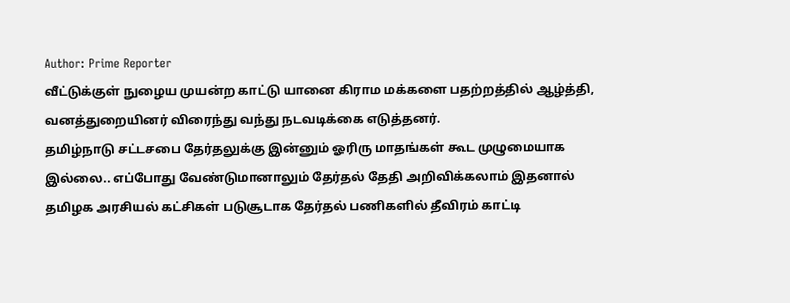Author: Prime Reporter
வீட்டுக்குள் நுழைய முயன்ற காட்டு யானை கிராம மக்களை பதற்றத்தில் ஆழ்த்தி, வனத்துறையினர் விரைந்து வந்து நடவடிக்கை எடுத்தனர்.
தமிழ்நாடு சட்டசபை தேர்தலுக்கு இன்னும் ஓரிரு மாதங்கள் கூட முழுமையாக இல்லை.. எப்போது வேண்டுமானாலும் தேர்தல் தேதி அறிவிக்கலாம் இதனால் தமிழக அரசியல் கட்சிகள் படுசூடாக தேர்தல் பணிகளில் தீவிரம் காட்டி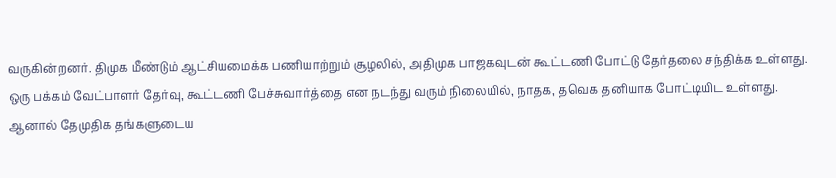வருகின்றனர். திமுக மீண்டும் ஆட்சியமைக்க பணியாற்றும் சூழலில், அதிமுக பாஜகவுடன் கூட்டணி போட்டு தேர்தலை சந்திக்க உள்ளது. ஒரு பக்கம் வேட்பாளர் தேர்வு, கூட்டணி பேச்சுவார்த்தை என நடந்து வரும் நிலையில், நாதக, தவெக தனியாக போட்டியிட உள்ளது. ஆனால் தேமுதிக தங்களுடைய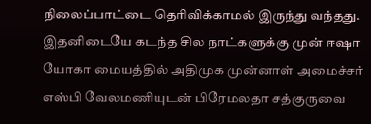நிலைப்பாட்டை தெரிவிக்காமல் இருந்து வந்தது. இதனிடையே கடந்த சில நாட்களுக்கு முன் ஈஷா யோகா மையத்தில் அதிமுக முன்னாள் அமைச்சர் எஸ்பி வேலமணியுடன் பிரேமலதா சத்குருவை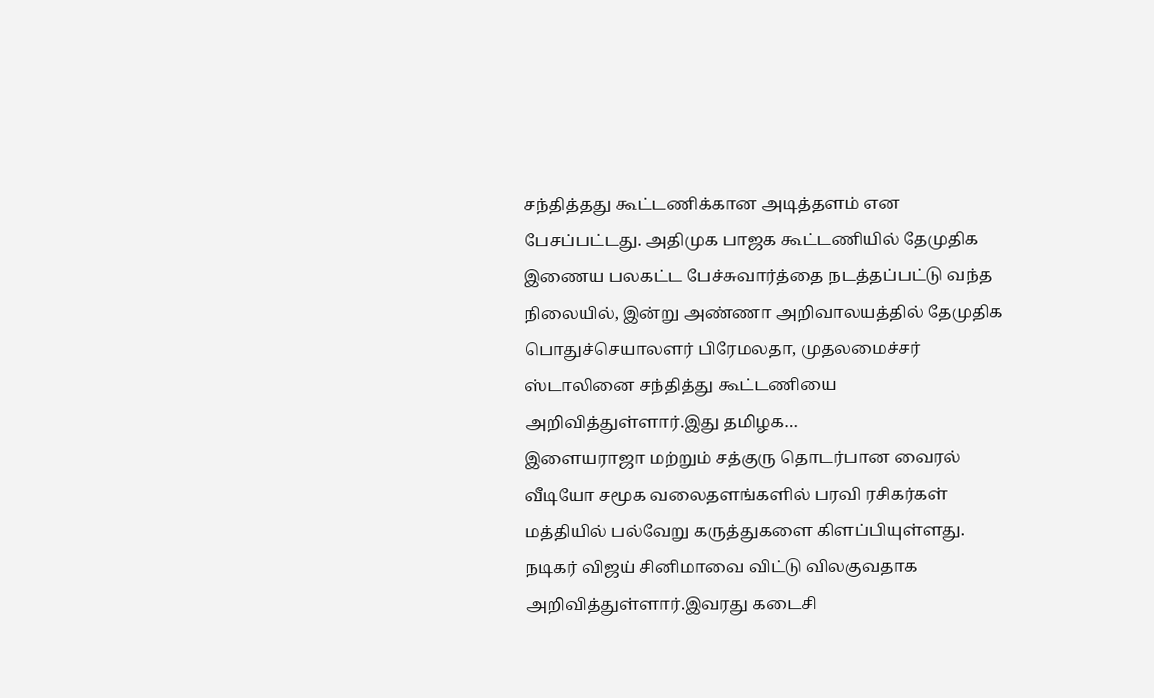சந்தித்தது கூட்டணிக்கான அடித்தளம் என பேசப்பட்டது. அதிமுக பாஜக கூட்டணியில் தேமுதிக இணைய பலகட்ட பேச்சுவார்த்தை நடத்தப்பட்டு வந்த நிலையில், இன்று அண்ணா அறிவாலயத்தில் தேமுதிக பொதுச்செயாலளர் பிரேமலதா, முதலமைச்சர் ஸ்டாலினை சந்தித்து கூட்டணியை அறிவித்துள்ளார்.இது தமிழக…
இளையராஜா மற்றும் சத்குரு தொடர்பான வைரல் வீடியோ சமூக வலைதளங்களில் பரவி ரசிகர்கள் மத்தியில் பல்வேறு கருத்துகளை கிளப்பியுள்ளது.
நடிகர் விஜய் சினிமாவை விட்டு விலகுவதாக அறிவித்துள்ளார்.இவரது கடைசி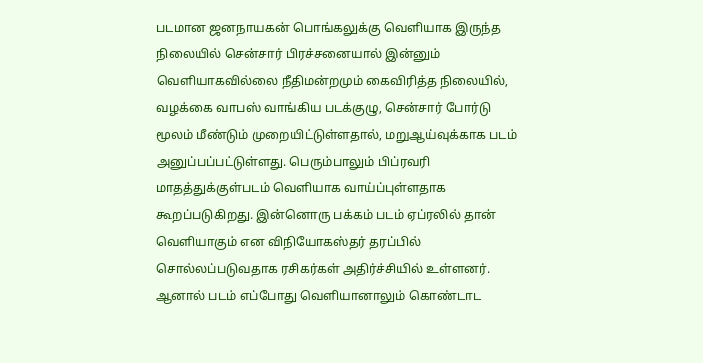படமான ஜனநாயகன் பொங்கலுக்கு வெளியாக இருந்த நிலையில் சென்சார் பிரச்சனையால் இன்னும் வெளியாகவில்லை நீதிமன்றமும் கைவிரித்த நிலையில், வழக்கை வாபஸ் வாங்கிய படக்குழு, சென்சார் போர்டு மூலம் மீண்டும் முறையிட்டுள்ளதால், மறுஆய்வுக்காக படம் அனுப்பப்பட்டுள்ளது. பெரும்பாலும் பிப்ரவரி மாதத்துக்குள்படம் வெளியாக வாய்ப்புள்ளதாக கூறப்படுகிறது. இன்னொரு பக்கம் படம் ஏப்ரலில் தான் வெளியாகும் என விநியோகஸ்தர் தரப்பில் சொல்லப்படுவதாக ரசிகர்கள் அதிர்ச்சியில் உள்ளனர். ஆனால் படம் எப்போது வெளியானாலும் கொண்டாட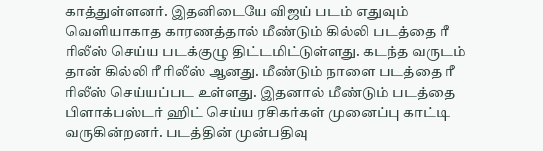காத்துள்ளனர். இதனிடையே விஜய் படம் எதுவும் வெளியாகாத காரணத்தால் மீண்டும் கில்லி படத்தை ரீ ரிலீஸ் செய்ய படக்குழு திட்டமிட்டுள்ளது. கடந்த வருடம் தான் கில்லி ரீ ரிலீஸ் ஆனது. மீண்டும் நாளை படத்தை ரீ ரிலீஸ் செய்யப்பட உள்ளது. இதனால் மீண்டும் படத்தை பிளாக்பஸ்டர் ஹிட் செய்ய ரசிகர்கள் முனைப்பு காட்டி வருகின்றனர். படத்தின் முன்பதிவு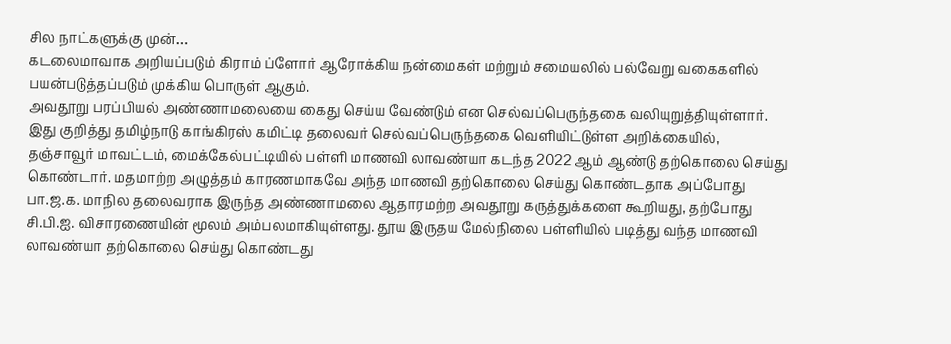சில நாட்களுக்கு முன்…
கடலைமாவாக அறியப்படும் கிராம் ப்ளோர் ஆரோக்கிய நன்மைகள் மற்றும் சமையலில் பல்வேறு வகைகளில் பயன்படுத்தப்படும் முக்கிய பொருள் ஆகும்.
அவதூறு பரப்பியல் அண்ணாமலையை கைது செய்ய வேண்டும் என செல்வப்பெருந்தகை வலியுறுத்தியுள்ளார். இது குறித்து தமிழ்நாடு காங்கிரஸ் கமிட்டி தலைவர் செல்வப்பெருந்தகை வெளியிட்டுள்ள அறிக்கையில், தஞ்சாவூர் மாவட்டம், மைக்கேல்பட்டியில் பள்ளி மாணவி லாவண்யா கடந்த 2022 ஆம் ஆண்டு தற்கொலை செய்து கொண்டார். மதமாற்ற அழுத்தம் காரணமாகவே அந்த மாணவி தற்கொலை செய்து கொண்டதாக அப்போது பா.ஜ.க. மாநில தலைவராக இருந்த அண்ணாமலை ஆதாரமற்ற அவதூறு கருத்துக்களை கூறியது, தற்போது சி.பி.ஐ. விசாரணையின் மூலம் அம்பலமாகியுள்ளது. தூய இருதய மேல்நிலை பள்ளியில் படித்து வந்த மாணவி லாவண்யா தற்கொலை செய்து கொண்டது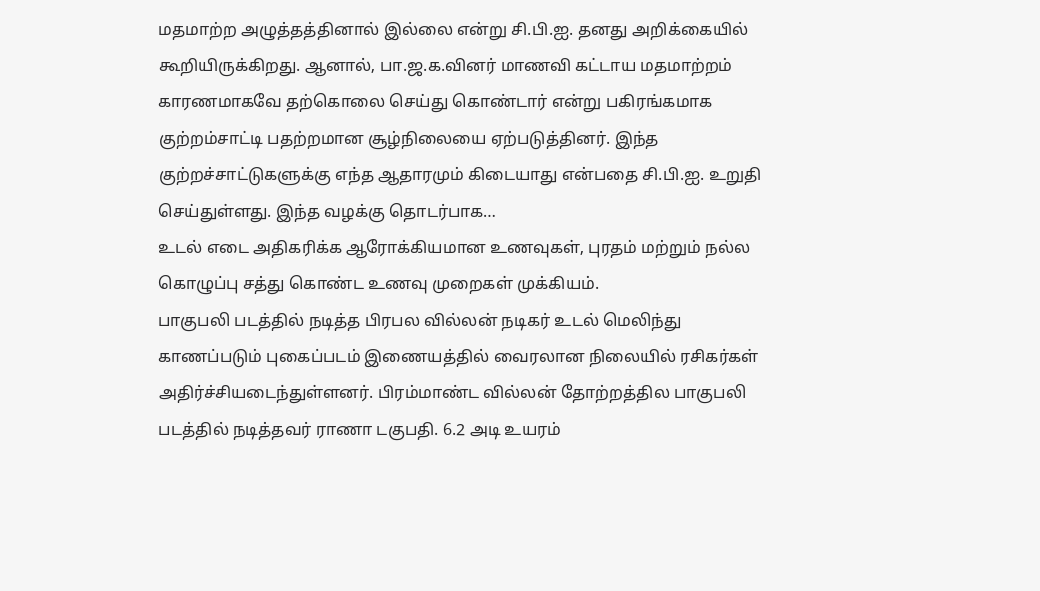மதமாற்ற அழுத்தத்தினால் இல்லை என்று சி.பி.ஐ. தனது அறிக்கையில் கூறியிருக்கிறது. ஆனால், பா.ஜ.க.வினர் மாணவி கட்டாய மதமாற்றம் காரணமாகவே தற்கொலை செய்து கொண்டார் என்று பகிரங்கமாக குற்றம்சாட்டி பதற்றமான சூழ்நிலையை ஏற்படுத்தினர். இந்த குற்றச்சாட்டுகளுக்கு எந்த ஆதாரமும் கிடையாது என்பதை சி.பி.ஐ. உறுதி செய்துள்ளது. இந்த வழக்கு தொடர்பாக…
உடல் எடை அதிகரிக்க ஆரோக்கியமான உணவுகள், புரதம் மற்றும் நல்ல கொழுப்பு சத்து கொண்ட உணவு முறைகள் முக்கியம்.
பாகுபலி படத்தில் நடித்த பிரபல வில்லன் நடிகர் உடல் மெலிந்து காணப்படும் புகைப்படம் இணையத்தில் வைரலான நிலையில் ரசிகர்கள் அதிர்ச்சியடைந்துள்ளனர். பிரம்மாண்ட வில்லன் தோற்றத்தில பாகுபலி படத்தில் நடித்தவர் ராணா டகுபதி. 6.2 அடி உயரம்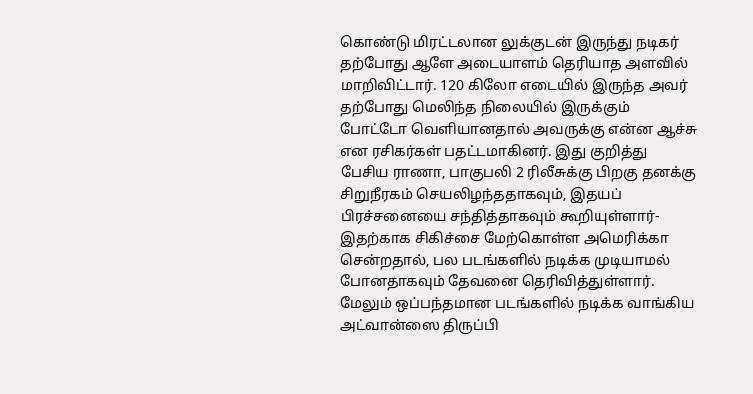கொண்டு மிரட்டலான லுக்குடன் இருந்து நடிகர் தற்போது ஆளே அடையாளம் தெரியாத அளவில் மாறிவிட்டார். 120 கிலோ எடையில் இருந்த அவர் தற்போது மெலிந்த நிலையில் இருக்கும் போட்டோ வெளியானதால் அவருக்கு என்ன ஆச்சு என ரசிகர்கள் பதட்டமாகினர். இது குறித்து பேசிய ராணா, பாகுபலி 2 ரிலீசுக்கு பிறகு தனக்கு சிறுநீரகம் செயலிழந்ததாகவும், இதயப் பிரச்சனையை சந்தித்தாகவும் கூறியுள்ளார்- இதற்காக சிகிச்சை மேற்கொள்ள அமெரிக்கா சென்றதால், பல படங்களில் நடிக்க முடியாமல் போனதாகவும் தேவனை தெரிவித்துள்ளார். மேலும் ஒப்பந்தமான படங்களில் நடிக்க வாங்கிய அட்வான்ஸை திருப்பி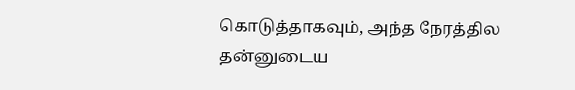கொடுத்தாகவும், அந்த நேரத்தில தன்னுடைய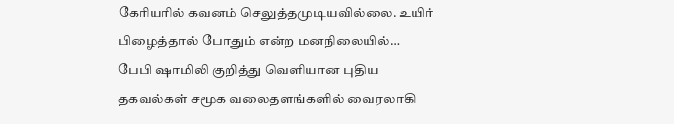கேரியரில் கவனம் செலுத்தமுடியவில்லை. உயிர் பிழைத்தால் போதும் என்ற மனநிலையில்…
பேபி ஷாமிலி குறித்து வெளியான புதிய தகவல்கள் சமூக வலைதளங்களில் வைரலாகி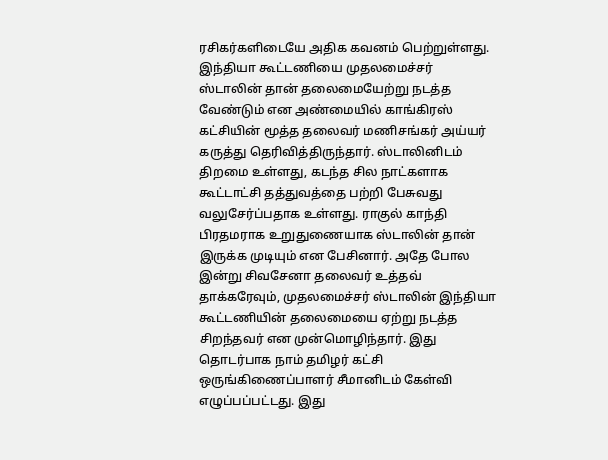ரசிகர்களிடையே அதிக கவனம் பெற்றுள்ளது.
இந்தியா கூட்டணியை முதலமைச்சர் ஸ்டாலின் தான் தலைமையேற்று நடத்த வேண்டும் என அண்மையில் காங்கிரஸ் கட்சியின் மூத்த தலைவர் மணிசங்கர் அய்யர் கருத்து தெரிவித்திருந்தார். ஸ்டாலினிடம் திறமை உள்ளது, கடந்த சில நாட்களாக கூட்டாட்சி தத்துவத்தை பற்றி பேசுவது வலுசேர்ப்பதாக உள்ளது. ராகுல் காந்தி பிரதமராக உறுதுணையாக ஸ்டாலின் தான் இருக்க முடியும் என பேசினார். அதே போல இன்று சிவசேனா தலைவர் உத்தவ் தாக்கரேவும், முதலமைச்சர் ஸ்டாலின் இந்தியா கூட்டணியின் தலைமையை ஏற்று நடத்த சிறந்தவர் என முன்மொழிந்தார். இது தொடர்பாக நாம் தமிழர் கட்சி ஒருங்கிணைப்பாளர் சீமானிடம் கேள்வி எழுப்பப்பட்டது. இது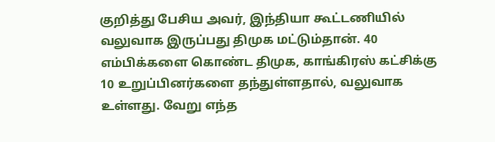குறித்து பேசிய அவர், இந்தியா கூட்டணியில் வலுவாக இருப்பது திமுக மட்டும்தான். 40 எம்பிக்களை கொண்ட திமுக, காங்கிரஸ் கட்சிக்கு 10 உறுப்பினர்களை தந்துள்ளதால், வலுவாக உள்ளது. வேறு எந்த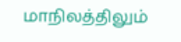மாநிலத்திலும்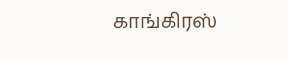காங்கிரஸ்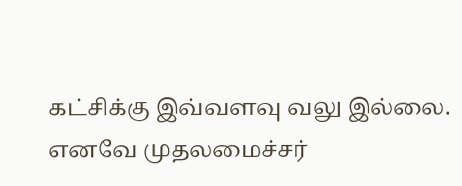கட்சிக்கு இவ்வளவு வலு இல்லை. எனவே முதலமைச்சர்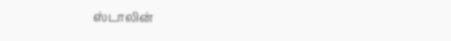ஸ்டாலின்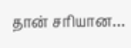தான் சரியான…